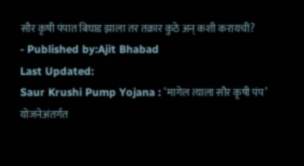सौर कृषी पंपात बिघाड झाला तर तक्रार कुठे अन् कशी करायची?
- Published by:Ajit Bhabad
Last Updated:
Saur Krushi Pump Yojana : ‘मागेल त्याला सौर कृषी पंप’ योजनेअंतर्गत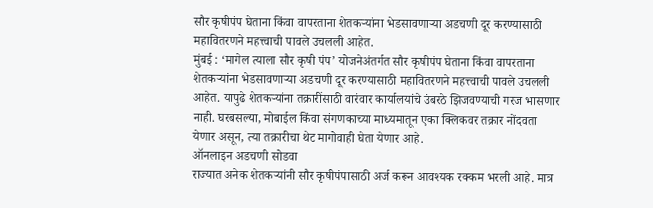सौर कृषीपंप घेताना किंवा वापरताना शेतकऱ्यांना भेडसावणाऱ्या अडचणी दूर करण्यासाठी महावितरणने महत्त्वाची पावले उचलली आहेत.
मुंबई : ‘मागेल त्याला सौर कृषी पंप’ योजनेअंतर्गत सौर कृषीपंप घेताना किंवा वापरताना शेतकऱ्यांना भेडसावणाऱ्या अडचणी दूर करण्यासाठी महावितरणने महत्त्वाची पावले उचलली आहेत. यापुढे शेतकऱ्यांना तक्रारींसाठी वारंवार कार्यालयांचे उंबरठे झिजवण्याची गरज भासणार नाही. घरबसल्या, मोबाईल किंवा संगणकाच्या माध्यमातून एका क्लिकवर तक्रार नोंदवता येणार असून, त्या तक्रारीचा थेट मागोवाही घेता येणार आहे.
ऑनलाइन अडचणी सोडवा
राज्यात अनेक शेतकऱ्यांनी सौर कृषीपंपासाठी अर्ज करून आवश्यक रक्कम भरली आहे. मात्र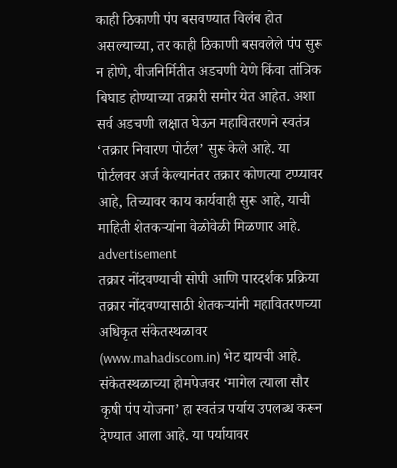काही ठिकाणी पंप बसवण्यात विलंब होत असल्याच्या, तर काही ठिकाणी बसवलेले पंप सुरू न होणे, वीजनिर्मितीत अडचणी येणे किंवा तांत्रिक बिघाड होण्याच्या तक्रारी समोर येत आहेत. अशा सर्व अडचणी लक्षात घेऊन महावितरणने स्वतंत्र ‘तक्रार निवारण पोर्टल’ सुरू केले आहे. या पोर्टलवर अर्ज केल्यानंतर तक्रार कोणत्या टप्प्यावर आहे, तिच्यावर काय कार्यवाही सुरू आहे, याची माहिती शेतकऱ्यांना वेळोवेळी मिळणार आहे.
advertisement
तक्रार नोंदवण्याची सोपी आणि पारदर्शक प्रक्रिया
तक्रार नोंदवण्यासाठी शेतकऱ्यांनी महावितरणच्या अधिकृत संकेतस्थळावर (www.mahadiscom.in) भेट द्यायची आहे. संकेतस्थळाच्या होमपेजवर ‘मागेल त्याला सौर कृषी पंप योजना’ हा स्वतंत्र पर्याय उपलब्ध करून देण्यात आला आहे. या पर्यायावर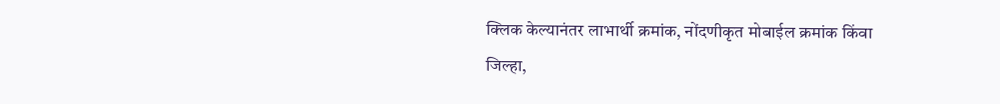क्लिक केल्यानंतर लाभार्थी क्रमांक, नोंदणीकृत मोबाईल क्रमांक किंवा जिल्हा,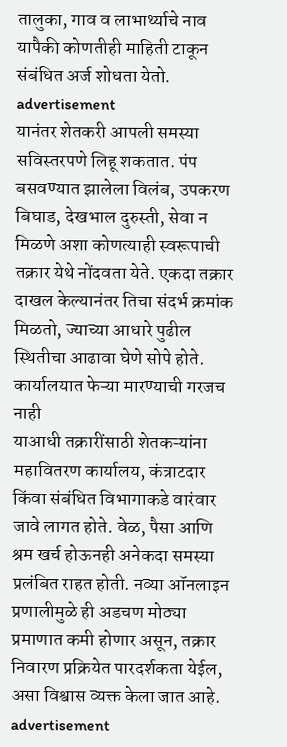तालुका, गाव व लाभार्थ्याचे नाव यापैकी कोणतीही माहिती टाकून संबंधित अर्ज शोधता येतो.
advertisement
यानंतर शेतकरी आपली समस्या सविस्तरपणे लिहू शकतात. पंप बसवण्यात झालेला विलंब, उपकरण बिघाड, देखभाल दुरुस्ती, सेवा न मिळणे अशा कोणत्याही स्वरूपाची तक्रार येथे नोंदवता येते. एकदा तक्रार दाखल केल्यानंतर तिचा संदर्भ क्रमांक मिळतो, ज्याच्या आधारे पुढील स्थितीचा आढावा घेणे सोपे होते.
कार्यालयात फेऱ्या मारण्याची गरजच नाही
याआधी तक्रारींसाठी शेतकऱ्यांना महावितरण कार्यालय, कंत्राटदार किंवा संबंधित विभागाकडे वारंवार जावे लागत होते. वेळ, पैसा आणि श्रम खर्च होऊनही अनेकदा समस्या प्रलंबित राहत होती. नव्या ऑनलाइन प्रणालीमुळे ही अडचण मोठ्या प्रमाणात कमी होणार असून, तक्रार निवारण प्रक्रियेत पारदर्शकता येईल, असा विश्वास व्यक्त केला जात आहे.
advertisement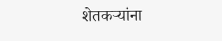शेतकऱ्यांना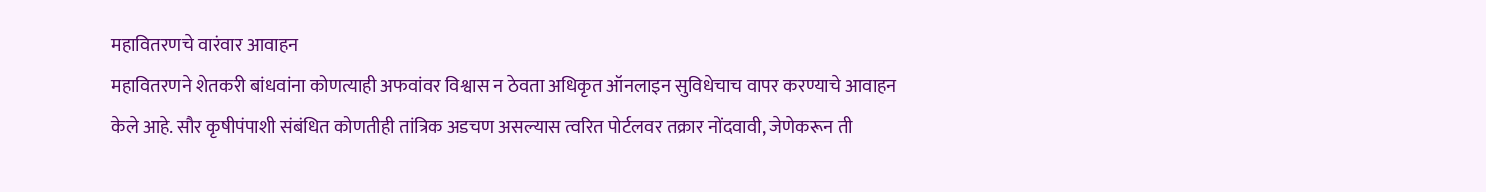महावितरणचे वारंवार आवाहन
महावितरणने शेतकरी बांधवांना कोणत्याही अफवांवर विश्वास न ठेवता अधिकृत ऑनलाइन सुविधेचाच वापर करण्याचे आवाहन केले आहे. सौर कृषीपंपाशी संबंधित कोणतीही तांत्रिक अडचण असल्यास त्वरित पोर्टलवर तक्रार नोंदवावी, जेणेकरून ती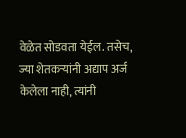वेळेत सोडवता येईल. तसेच, ज्या शेतकऱ्यांनी अद्याप अर्ज केलेला नाही, त्यांनी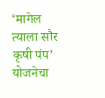‘मागेल त्याला सौर कृषी पंप’ योजनेचा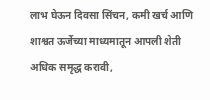लाभ घेऊन दिवसा सिंचन, कमी खर्च आणि शाश्वत ऊर्जेच्या माध्यमातून आपली शेती अधिक समृद्ध करावी,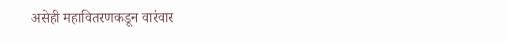असेही महावितरणकडून वारंवार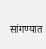सांगण्यात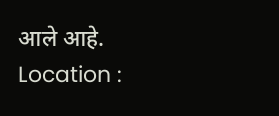आले आहे.
Location :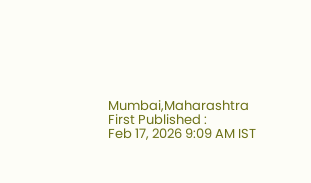Mumbai,Maharashtra
First Published :
Feb 17, 2026 9:09 AM IST